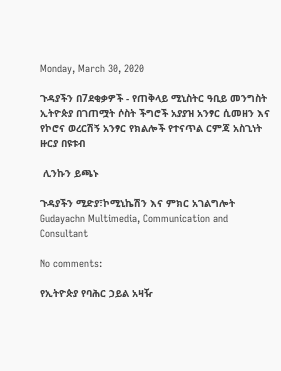Monday, March 30, 2020

ጉዳያችን በ7ደቂቃዎች - የጠቅላይ ሚኒስትር ዓቢይ መንግስት ኢትዮጵያ በገጠሟት ሶስት ችግሮች አያያዝ አንፃር ሲመዘን እና የኮሮና ወረርሽኝ አንፃር የክልሎች የተናጥል ርምጃ አስጊነት ዙርያ በዩቱብ

 ሊንኩን ይጫኑ

ጉዳያችን ሚድያ፣ኮሚኒኬሽን እና ምክር አገልግሎት
Gudayachn Multimedia, Communication and Consultant

No comments:

የኢትዮጵያ የባሕር ኃይል አዛዥ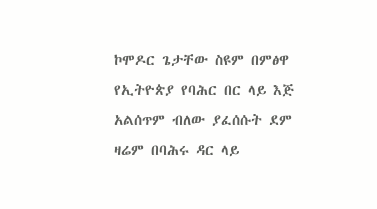ኮሞዶር ጌታቸው ስዩም በምፅዋ የኢትዮጵያ የባሕር በር ላይ እጅ አልሰጥም ብለው ያፈሰሱት ደም ዛሬም በባሕሩ ዳር ላይ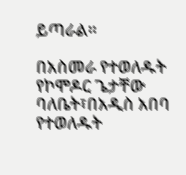ይጣራል።

በአስመራ የተወለዱት የኮሞዶር ጌታቸው ባለቤት፣በአዲስ አበባ የተወለዱት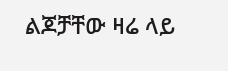ልጆቻቸው ዛሬ ላይ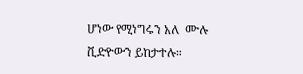ሆነው የሚነግሩን አለ  ሙሉ ቪድዮውን ይከታተሉ።